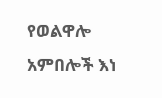የወልዋሎ አምበሎች እነ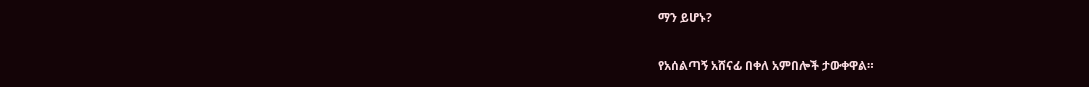ማን ይሆኑ?

የአሰልጣኝ አሸናፊ በቀለ አምበሎች ታውቀዋል።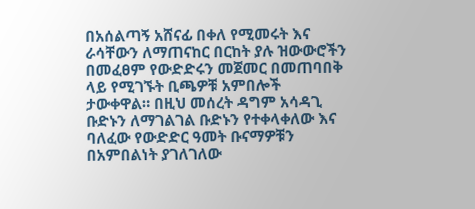በአሰልጣኝ አሸናፊ በቀለ የሚመሩት እና ራሳቸውን ለማጠናከር በርከት ያሉ ዝውውሮችን በመፈፀም የውድድሩን መጀመር በመጠባበቅ ላይ የሚገኙት ቢጫዎቹ አምበሎች ታውቀዋል። በዚህ መሰረት ዳግም አሳዳጊ ቡድኑን ለማገልገል ቡድኑን የተቀላቀለው እና ባለፈው የውድድር ዓመት ቡናማዎቹን በአምበልነት ያገለገለው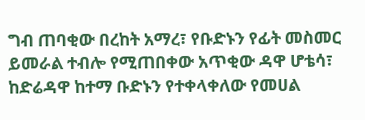ግብ ጠባቂው በረከት አማረ፣ የቡድኑን የፊት መስመር ይመራል ተብሎ የሚጠበቀው አጥቂው ዳዋ ሆቴሳ፣ ከድሬዳዋ ከተማ ቡድኑን የተቀላቀለው የመሀል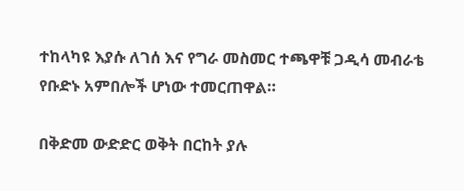ተከላካዩ እያሱ ለገሰ እና የግራ መስመር ተጫዋቹ ጋዲሳ መብራቴ የቡድኑ አምበሎች ሆነው ተመርጠዋል።

በቅድመ ውድድር ወቅት በርከት ያሉ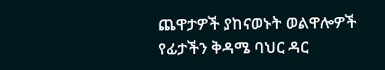ጨዋታዎች ያከናወኑት ወልዋሎዎች የፊታችን ቅዳሜ ባህር ዳር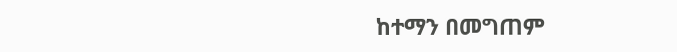ከተማን በመግጠም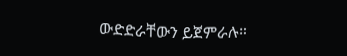ውድድራቸውን ይጀምራሉ።